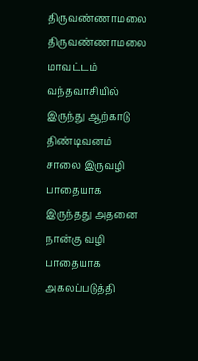திருவண்ணாமலை
திருவண்ணாமலை மாவட்டம் வந்தவாசியில் இருந்து ஆற்காடு திண்டிவனம் சாலை இருவழி பாதையாக இருந்தது அதனை நான்கு வழி பாதையாக அகலப்படுத்தி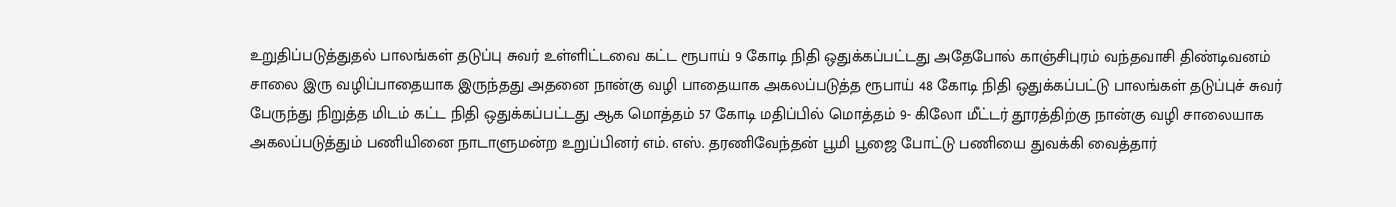உறுதிப்படுத்துதல் பாலங்கள் தடுப்பு சுவர் உள்ளிட்டவை கட்ட ரூபாய் 9 கோடி நிதி ஒதுக்கப்பட்டது அதேபோல் காஞ்சிபுரம் வந்தவாசி திண்டிவனம் சாலை இரு வழிப்பாதையாக இருந்தது அதனை நான்கு வழி பாதையாக அகலப்படுத்த ரூபாய் 48 கோடி நிதி ஒதுக்கப்பட்டு பாலங்கள் தடுப்புச் சுவர் பேருந்து நிறுத்த மிடம் கட்ட நிதி ஒதுக்கப்பட்டது ஆக மொத்தம் 57 கோடி மதிப்பில் மொத்தம் 9- கிலோ மீட்டர் தூரத்திற்கு நான்கு வழி சாலையாக அகலப்படுத்தும் பணியினை நாடாளுமன்ற உறுப்பினர் எம். எஸ். தரணிவேந்தன் பூமி பூஜை போட்டு பணியை துவக்கி வைத்தார்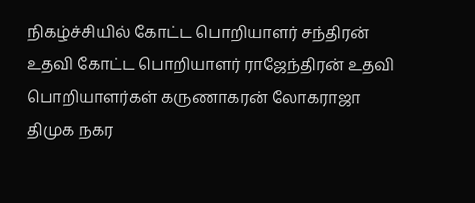நிகழ்ச்சியில் கோட்ட பொறியாளர் சந்திரன் உதவி கோட்ட பொறியாளர் ராஜேந்திரன் உதவி பொறியாளர்கள் கருணாகரன் லோகராஜா திமுக நகர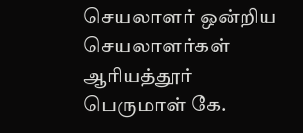செயலாளர் ஒன்றிய செயலாளர்கள் ஆரியத்தூர் பெருமாள் கே.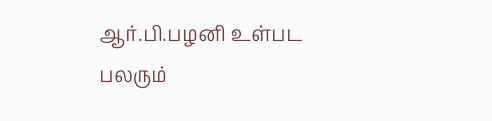ஆர்.பி.பழனி உள்பட பலரும்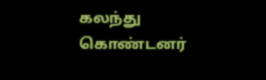கலந்து கொண்டனர்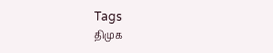Tags
திமுக